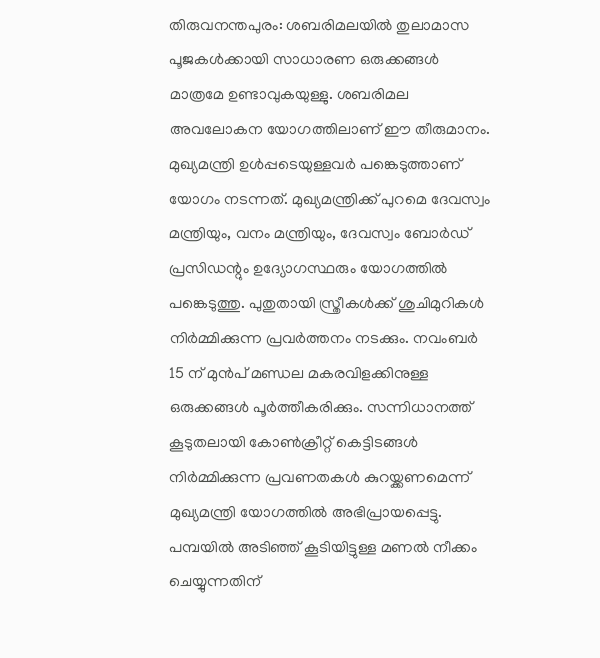തിരുവനന്തപുരം: ശബരിമലയിൽ തുലാമാസ പൂജകൾക്കായി സാധാരണ ഒരുക്കങ്ങൾ മാത്രമേ ഉണ്ടാവുകയുള്ളു. ശബരിമല അവലോകന യോഗത്തിലാണ് ഈ തീരുമാനം. മുഖ്യമന്ത്രി ഉൾപ്പടെയുള്ളവർ പങ്കെടുത്താണ് യോഗം നടന്നത്. മുഖ്യമന്ത്രിക്ക് പുറമെ ദേവസ്വം മന്ത്രിയും, വനം മന്ത്രിയും, ദേവസ്വം ബോർഡ് പ്രസിഡന്റും ഉദ്യോഗസ്ഥരും യോഗത്തിൽ പങ്കെടുത്തു. പുതുതായി സ്ത്രീകൾക്ക് ശുചിമുറികൾ നിർമ്മിക്കുന്ന പ്രവർത്തനം നടക്കും. നവംബർ 15 ന് മുൻപ് മണ്ഡല മകരവിളക്കിനുള്ള ഒരുക്കങ്ങൾ പൂർത്തീകരിക്കും. സന്നിധാനത്ത് കൂടുതലായി കോൺക്രീറ്റ് കെട്ടിടങ്ങൾ നിർമ്മിക്കുന്ന പ്രവണതകൾ കുറയ്ക്കണമെന്ന് മുഖ്യമന്ത്രി യോഗത്തിൽ അഭിപ്രായപ്പെട്ടു. പമ്പയിൽ അടിഞ്ഞ് കൂടിയിട്ടുള്ള മണൽ നീക്കം ചെയ്യുന്നതിന്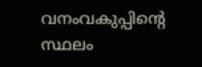വനംവകുപ്പിന്റെ സ്ഥലം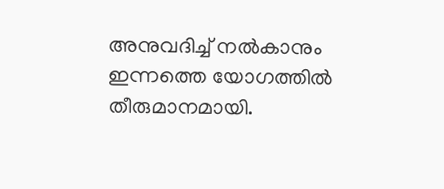അനുവദിച്ച് നൽകാനും ഇന്നത്തെ യോഗത്തിൽ തീരുമാനമായി.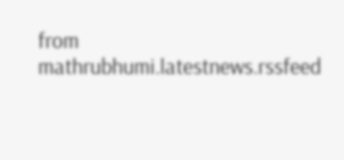from mathrubhumi.latestnews.rssfeed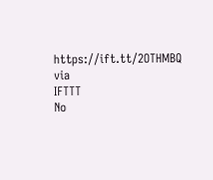https://ift.tt/2OTHMBQ
via
IFTTT
No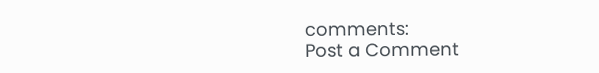comments:
Post a Comment